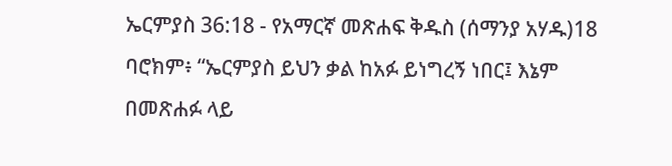ኤርምያስ 36:18 - የአማርኛ መጽሐፍ ቅዱስ (ሰማንያ አሃዱ)18 ባሮክም፥ “ኤርምያስ ይህን ቃል ከአፉ ይነግረኝ ነበር፤ እኔም በመጽሐፉ ላይ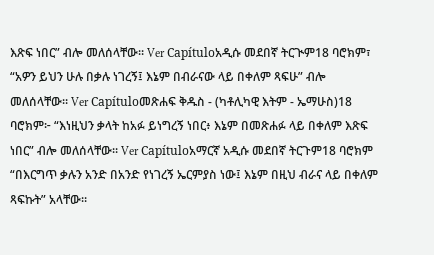እጽፍ ነበር” ብሎ መለሰላቸው። Ver Capítuloአዲሱ መደበኛ ትርጒም18 ባሮክም፣ “አዎን ይህን ሁሉ በቃሉ ነገረኝ፤ እኔም በብራናው ላይ በቀለም ጻፍሁ” ብሎ መለሰላቸው። Ver Capítuloመጽሐፍ ቅዱስ - (ካቶሊካዊ እትም - ኤማሁስ)18 ባሮክም፦ “እነዚህን ቃላት ከአፉ ይነግረኝ ነበር፥ እኔም በመጽሐፉ ላይ በቀለም እጽፍ ነበር” ብሎ መለሰላቸው። Ver Capítuloአማርኛ አዲሱ መደበኛ ትርጉም18 ባሮክም “በእርግጥ ቃሉን አንድ በአንድ የነገረኝ ኤርምያስ ነው፤ እኔም በዚህ ብራና ላይ በቀለም ጻፍኩት” አላቸው።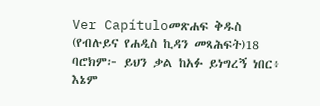Ver Capítuloመጽሐፍ ቅዱስ (የብሉይና የሐዲስ ኪዳን መጻሕፍት)18 ባሮክም፦ ይህን ቃል ከአፉ ይነግረኝ ነበር፥ እኔም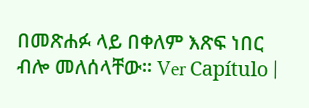በመጽሐፉ ላይ በቀለም እጽፍ ነበር ብሎ መለሰላቸው። Ver Capítulo |